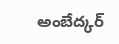అంబేద్కర్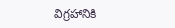విగ్రహానికి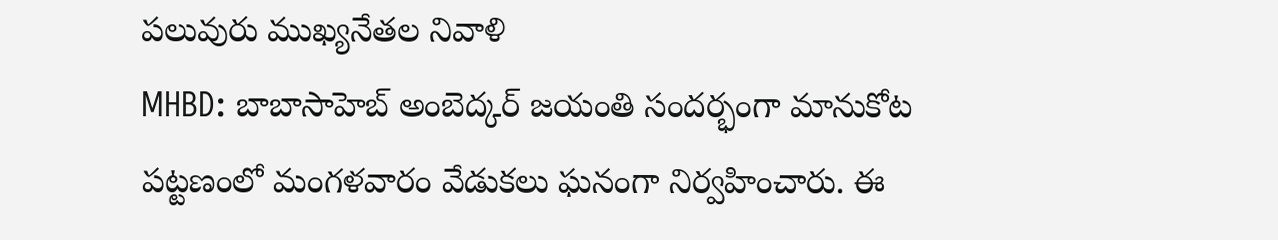పలువురు ముఖ్యనేతల నివాళి
MHBD: బాబాసాహెబ్ అంబెద్కర్ జయంతి సందర్భంగా మానుకోట పట్టణంలో మంగళవారం వేడుకలు ఘనంగా నిర్వహించారు. ఈ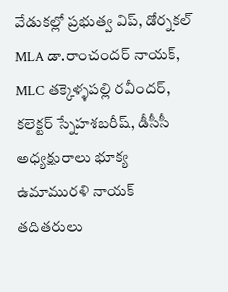వేడుకల్లో ప్రభుత్వ విప్, డోర్నకల్ MLA డా.రాంచందర్ నాయక్, MLC తక్కెళ్ళపల్లి రవీందర్, కలెక్టర్ స్నేహశబరీష్, డీసీసీ అధ్యక్షురాలు భూక్య ఉమామురళి నాయక్ తదితరులు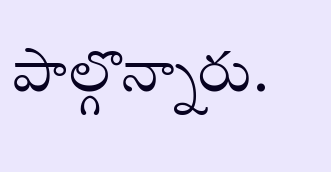పాల్గొన్నారు.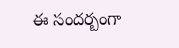ఈ సందర్బంగా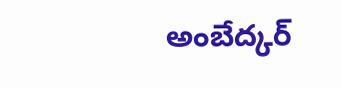అంబేద్కర్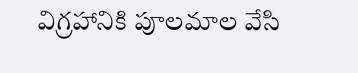విగ్రహానికి పూలమాల వేసి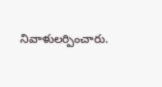నివాళులర్పించారు.